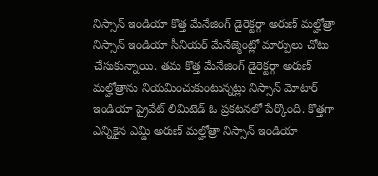నిస్సాన్ ఇండియా కొత్త మేనేజింగ్ డైరెక్టర్గా అరుణ్ మల్హోత్రా
నిస్సాన్ ఇండియా సీనియర్ మేనేజ్మెంట్లో మార్పులు చోటు చేసుకున్నాయి. తమ కొత్త మేనేజింగ్ డైరెక్టర్గా అరుణ్ మల్హోత్రాను నియమించుకుంటున్నట్లు నిస్సాన్ మోటార్ ఇండియా ప్రైవేట్ లిమిటెడ్ ఓ ప్రకటనలో పేర్కొంది. కొత్తగా ఎన్నికైన ఎమ్డి అరుణ్ మల్హోత్రా నిస్సాన్ ఇండియా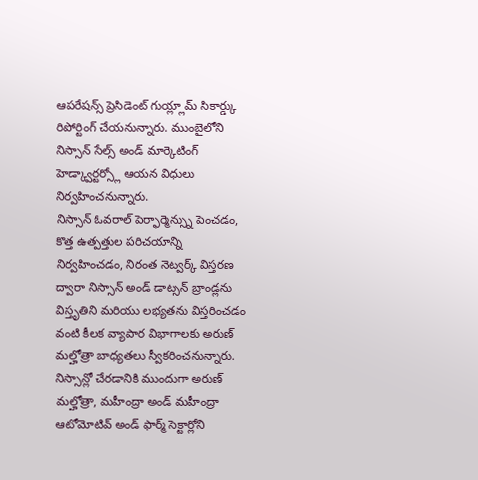ఆపరేషన్స్ ప్రెసిడెంట్ గుయ్ల్లామ్ సికార్డ్కు రిపోర్టింగ్ చేయనున్నారు. ముంబైలోని నిస్సాన్ సేల్స్ అండ్ మార్కెటింగ్ హెడ్క్వార్టర్స్లో ఆయన విధులు నిర్వహించనున్నారు.
నిస్సాన్ ఓవరాల్ పెర్ఫార్మెన్స్ను పెంచడం, కొత్త ఉత్పత్తుల పరిచయాన్ని నిర్వహించడం, నిరంత నెట్వర్క్ విస్తరణ ద్వారా నిస్సాన్ అండ్ డాట్సన్ బ్రాండ్లను విస్తృతిని మరియు లభ్యతను విస్తరించడం వంటి కీలక వ్యాపార విభాగాలకు అరుణ్ మల్హోత్రా బాధ్యతలు స్వీకరించనున్నారు. నిస్సాన్లో చేరడానికి ముందుగా అరుణ్ మల్హోత్రా, మహీంద్రా అండ్ మహీంద్రా ఆటోమోటివ్ అండ్ ఫార్మ్ సెక్టార్లోని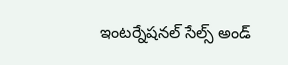ఇంటర్నేషనల్ సేల్స్ అండ్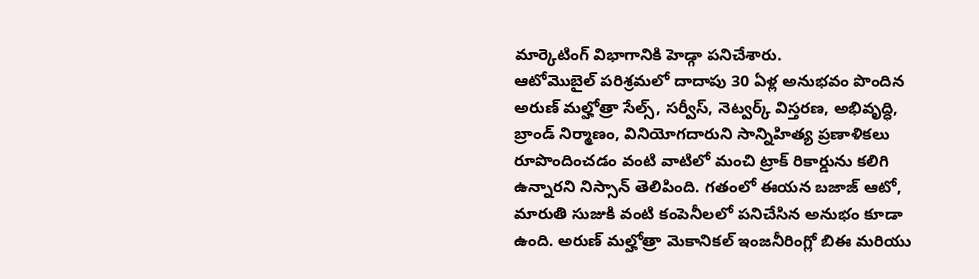మార్కెటింగ్ విభాగానికి హెడ్గా పనిచేశారు.
ఆటోమొబైల్ పరిశ్రమలో దాదాపు 30 ఏళ్ల అనుభవం పొందిన అరుణ్ మల్హోత్రా సేల్స్, సర్వీస్, నెట్వర్క్ విస్తరణ, అభివృద్ధి, బ్రాండ్ నిర్మాణం, వినియోగదారుని సాన్నిహిత్య ప్రణాళికలు రూపొందించడం వంటి వాటిలో మంచి ట్రాక్ రికార్డును కలిగి ఉన్నారని నిస్సాన్ తెలిపింది. గతంలో ఈయన బజాజ్ ఆటో, మారుతి సుజుకి వంటి కంపెనీలలో పనిచేసిన అనుభం కూడా ఉంది. అరుణ్ మల్హోత్రా మెకానికల్ ఇంజనీరింగ్లో బిఈ మరియు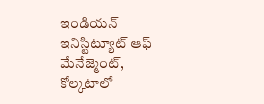ఇండియన్ ఇనిస్టిట్యూట్ ఆఫ్ మేనేజ్మెంట్, కోల్కటాలో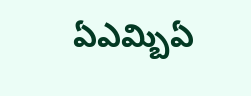ఏఎమ్బిఏ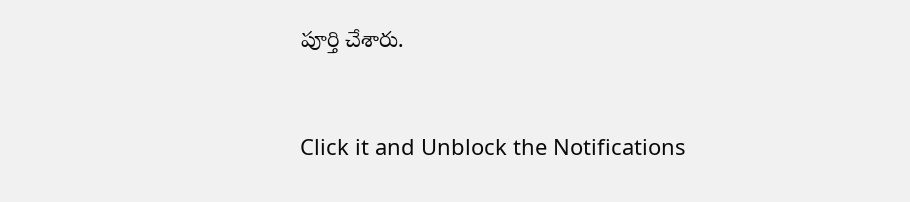పూర్తి చేశారు.


Click it and Unblock the Notifications